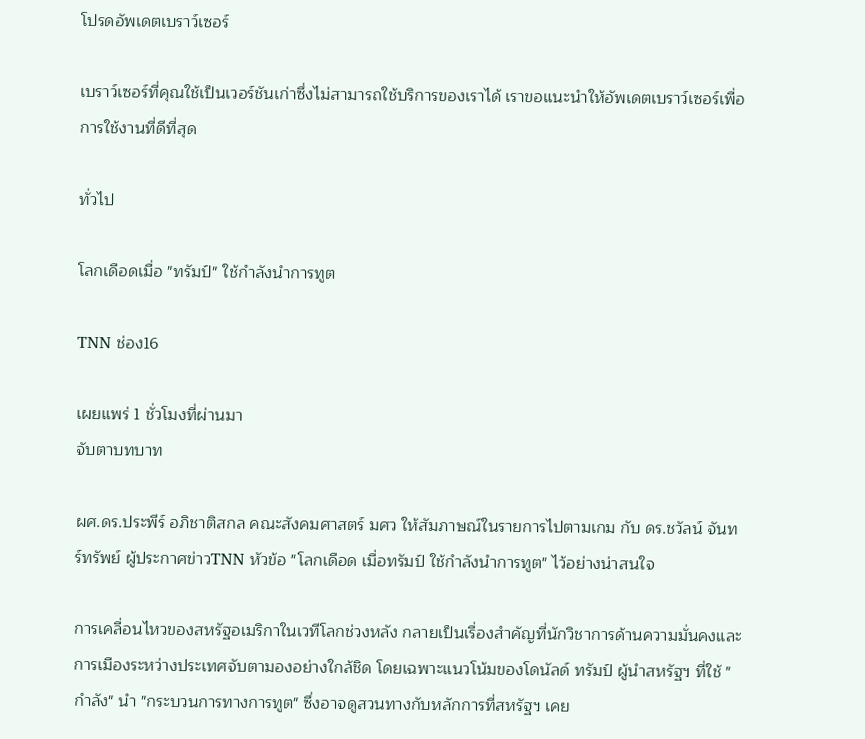โปรดอัพเดตเบราว์เซอร์

เบราว์เซอร์ที่คุณใช้เป็นเวอร์ชันเก่าซึ่งไม่สามารถใช้บริการของเราได้ เราขอแนะนำให้อัพเดตเบราว์เซอร์เพื่อการใช้งานที่ดีที่สุด

ทั่วไป

โลกเดือดเมื่อ "ทรัมป์" ใช้กำลังนำการทูต

TNN ช่อง16

เผยแพร่ 1 ชั่วโมงที่ผ่านมา
จับตาบทบาท

ผศ.ดร.ประพีร์ อภิชาติสกล คณะสังคมศาสตร์ มศว ให้สัมภาษณ์ในรายการไปตามเกม กับ ดร.ชวัลน์ จันทร์ทรัพย์ ผู้ประกาศข่าวTNN หัวข้อ "โลกเดือด เมื่อทรัมป์ ใช้กำลังนำการทูต" ไว้อย่างน่าสนใจ

การเคลื่อนไหวของสหรัฐอเมริกาในเวทีโลกช่วงหลัง กลายเป็นเรื่องสำคัญที่นักวิชาการด้านความมั่นคงและการเมืองระหว่างประเทศจับตามองอย่างใกล้ชิด โดยเฉพาะแนวโน้มของโดนัลด์ ทรัมป์ ผู้นำสหรัฐฯ ที่ใช้ "กำลัง" นำ "กระบวนการทางการทูต" ซึ่งอาจดูสวนทางกับหลักการที่สหรัฐฯ เคย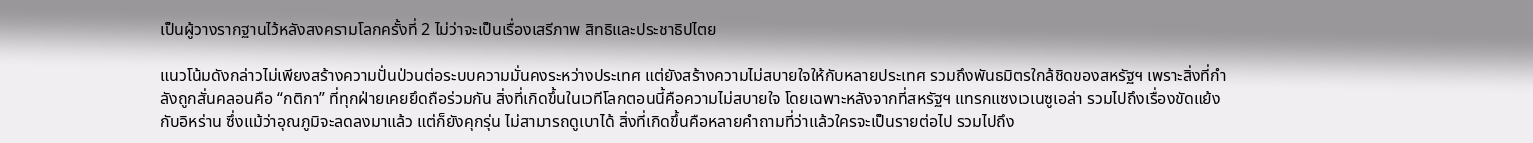เป็นผู้วางรากฐานไว้หลังสงครามโลกครั้งที่ 2 ไม่ว่าจะเป็นเรื่องเสรีภาพ สิทธิและประชาธิปไตย

แนวโน้มดังกล่าวไม่เพียงสร้างความปั่นป่วนต่อระบบความมั่นคงระหว่างประเทศ แต่ยังสร้างความไม่สบายใจให้กับหลายประเทศ รวมถึงพันธมิตรใกล้ชิดของสหรัฐฯ เพราะสิ่งที่กำลังถูกสั่นคลอนคือ “กติกา” ที่ทุกฝ่ายเคยยึดถือร่วมกัน สิ่งที่เกิดขึ้นในเวทีโลกตอนนี้คือความไม่สบายใจ โดยเฉพาะหลังจากที่สหรัฐฯ แทรกแซงเวเนซูเอล่า รวมไปถึงเรื่องขัดแย้งกับอิหร่าน ซึ่งแม้ว่าอุณภูมิจะลดลงมาแล้ว แต่ก็ยังคุกรุ่น ไม่สามารถดูเบาได้ สิ่งที่เกิดขึ้นคือหลายคำถามที่ว่าแล้วใครจะเป็นรายต่อไป รวมไปถึง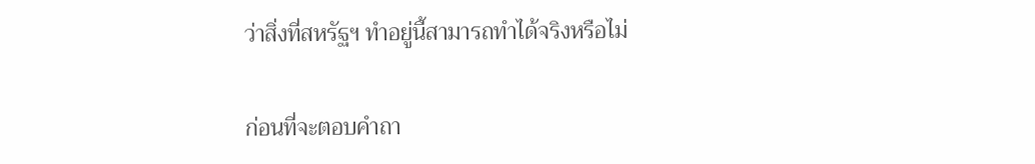ว่าสิ่งที่สหรัฐฯ ทำอยู่นี้สามารถทำได้จริงหรือไม่

ก่อนที่จะตอบคำถา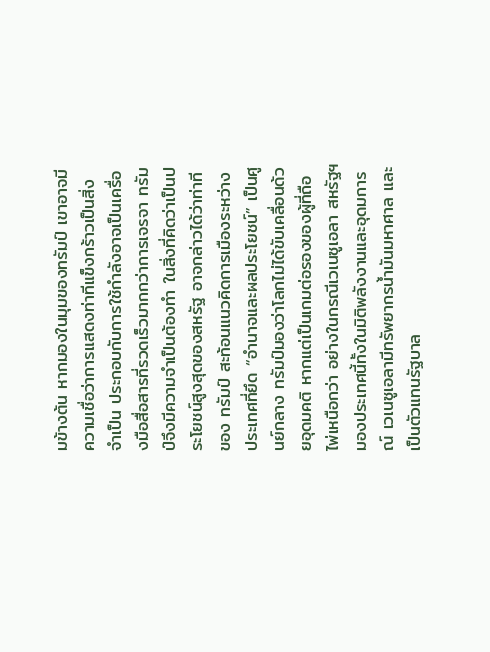มข้างต้น หากมองในมุมของทรัมป์ เขาอาจมีความเชื่อว่าการแสดงท่าทีแข็งกร้าวเป็นสิ่งจำเป็น ประกอบกับการใช้กำลังอาจเป็นเครื่องมือสื่อสารที่รวดเร็วมากกว่าการเจรจา ทรัมป์จึงมีความจำเป็นต้องทำ ในสิ่งที่คิดว่าเป็นประโยชน์สูงสุดของสหรัฐ อาจกล่าวได้ว่าท่าทีของ ทรัมป์ สะท้อนแนวคิดการเมืองระหว่างประเทศที่ยึด “อำนาจและผลประโยชน์” เป็นศูนย์กลาง ทรัมป์มองว่าโลกไม่ได้ขับเคลื่อนด้วยอุดมคติ หากแต่เป็นเกมต่อรองของผู้ที่ถือไพ่เหนือกว่า อย่างในกรณีเวเนซูเอลา สหรัฐฯ มองประเทศนี้ทั้งในมิติพลังงานและอุดมการณ์ เวเนซูเอลามีทรัพยากรน้ำมันมหาศาล และเป็นตัวแทนรัฐบาล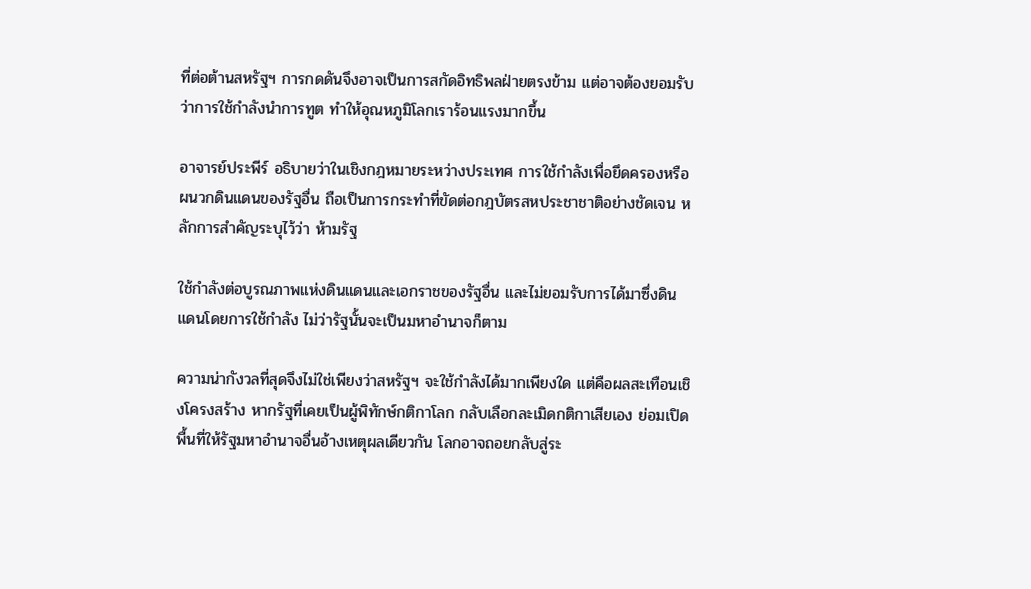ที่ต่อต้านสหรัฐฯ การกดดันจึงอาจเป็นการสกัดอิทธิพลฝ่ายตรงข้าม แต่อาจต้องยอมรับว่าการใช้กำลังนำการทูต ทำให้อุณหภูมิโลกเราร้อนแรงมากขึ้น

อาจารย์ประพีร์ อธิบายว่าในเชิงกฎหมายระหว่างประเทศ การใช้กำลังเพื่อยึดครองหรือผนวกดินแดนของรัฐอื่น ถือเป็นการกระทำที่ขัดต่อกฎบัตรสหประชาชาติอย่างชัดเจน หลักการสำคัญระบุไว้ว่า ห้ามรัฐ

ใช้กำลังต่อบูรณภาพแห่งดินแดนและเอกราชของรัฐอื่น และไม่ยอมรับการได้มาซึ่งดินแดนโดยการใช้กำลัง ไม่ว่ารัฐนั้นจะเป็นมหาอำนาจก็ตาม

ความน่ากังวลที่สุดจึงไม่ใช่เพียงว่าสหรัฐฯ จะใช้กำลังได้มากเพียงใด แต่คือผลสะเทือนเชิงโครงสร้าง หากรัฐที่เคยเป็นผู้พิทักษ์กติกาโลก กลับเลือกละเมิดกติกาเสียเอง ย่อมเปิดพื้นที่ให้รัฐมหาอำนาจอื่นอ้างเหตุผลเดียวกัน โลกอาจถอยกลับสู่ระ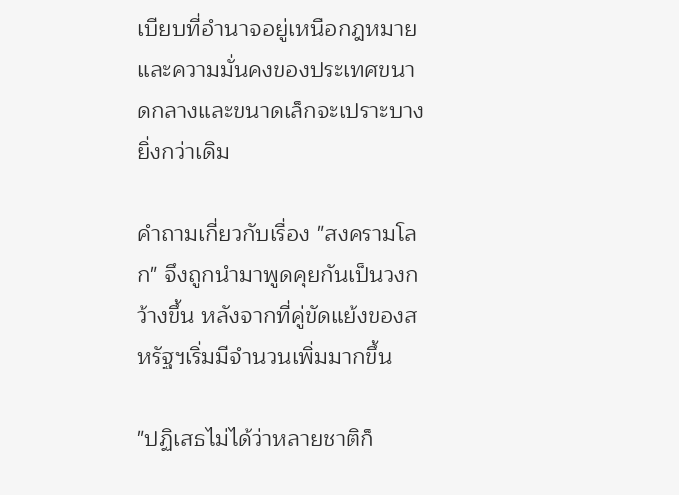เบียบที่อำนาจอยู่เหนือกฎหมาย และความมั่นคงของประเทศขนาดกลางและขนาดเล็กจะเปราะบางยิ่งกว่าเดิม

คำถามเกี่ยวกับเรื่อง "สงครามโลก" จึงถูกนำมาพูดคุยกันเป็นวงกว้างขึ้น หลังจากที่คู่ขัดแย้งของสหรัฐฯเริ่มมีจำนวนเพิ่มมากขึ้น

"ปฏิเสธไม่ได้ว่าหลายชาติก็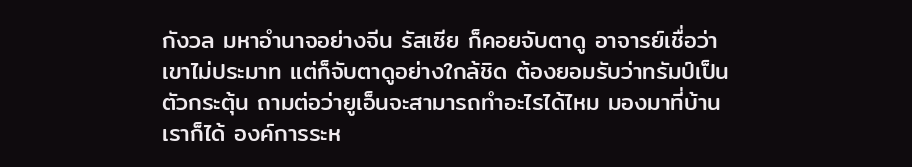กังวล มหาอำนาจอย่างจีน รัสเซีย ก็คอยจับตาดู อาจารย์เชื่อว่าเขาไม่ประมาท แต่ก็จับตาดูอย่างใกล้ชิด ต้องยอมรับว่าทรัมป์เป็นตัวกระตุ้น ถามต่อว่ายูเอ็นจะสามารถทำอะไรได้ไหม มองมาที่บ้านเราก็ได้ องค์การระห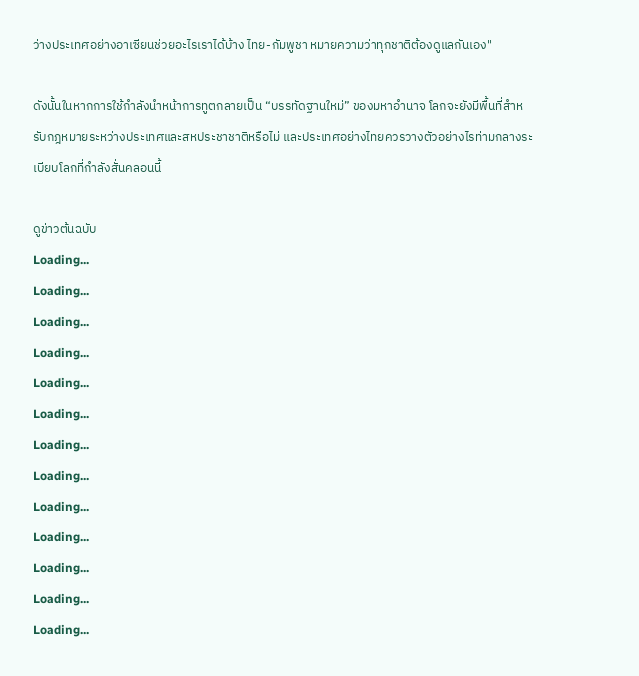ว่างประเทศอย่างอาเซียนช่วยอะไรเราได้บ้าง ไทย-กัมพูชา หมายความว่าทุกชาติต้องดูแลกันเอง"

ดังนั้นในหากการใช้กำลังนำหน้าการทูตกลายเป็น “บรรทัดฐานใหม่” ของมหาอำนาจ โลกจะยังมีพื้นที่สำหรับกฎหมายระหว่างประเทศและสหประชาชาติหรือไม่ และประเทศอย่างไทยควรวางตัวอย่างไรท่ามกลางระเบียบโลกที่กำลังสั่นคลอนนี้

ดูข่าวต้นฉบับ
Loading...
Loading...
Loading...
Loading...
Loading...
Loading...
Loading...
Loading...
Loading...
Loading...
Loading...
Loading...
Loading...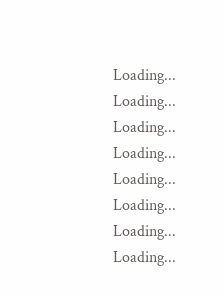Loading...
Loading...
Loading...
Loading...
Loading...
Loading...
Loading...
Loading...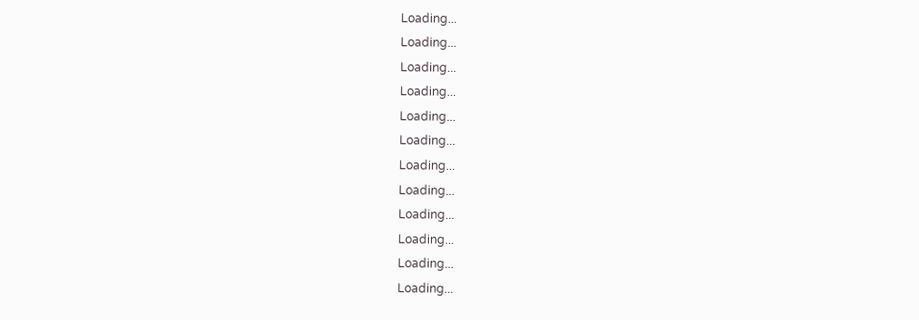Loading...
Loading...
Loading...
Loading...
Loading...
Loading...
Loading...
Loading...
Loading...
Loading...
Loading...
Loading...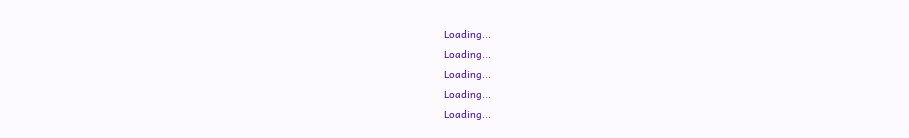Loading...
Loading...
Loading...
Loading...
Loading...